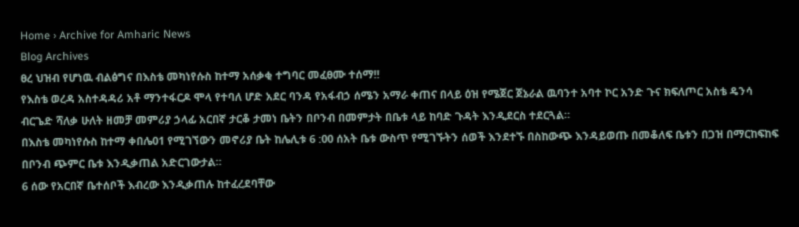Home › Archive for Amharic News
Blog Archives
ፀረ ህዝብ የሆነዉ ብልፅግና በእስቴ መካነየሱስ ከተማ አሰቃቂ ተግባር መፈፀሙ ተሰማ!!
የእስቴ ወረዳ አስተዳዳሪ አቶ ማንተፋርዶ ሞላ የተባለ ሆድ አደር ባንዳ የአፋብኃ ሰሜን አማራ ቀጠና በላይ ዕዝ የሜጀር ጀኔራል ዉባንተ አባተ ኮር አንድ ጉና ክፍለጦር አስቴ ዴንሳ ብርጌድ ሻለቃ ሁለት ዘመቻ መምሪያ ኃላፊ አርበኛ ታርቆ ታመነ ቤትን በቦንብ በመምታት በቤቱ ላይ ከባድ ጉዳት እንዲደርስ ተደርጓል።
በእስቴ መካነየሱስ ከተማ ቀበሌ01 የሚገኘውን መኖሪያ ቤት ከሌሊቱ 6 :00 ሰአት ቤቱ ውስጥ የሚገኙትን ሰወች እንደተኙ በስከውጭ እንዳይወጡ በመቆለፍ ቤቱን በጋዝ በማርከፍከፍ በቦንብ ጭምር ቤቱ እንዲቃጠል አድርገውታል።
6 ሰው የአርበኛ ቤተሰቦች እብረው እንዲቃጠሉ ከተፈረደባቸው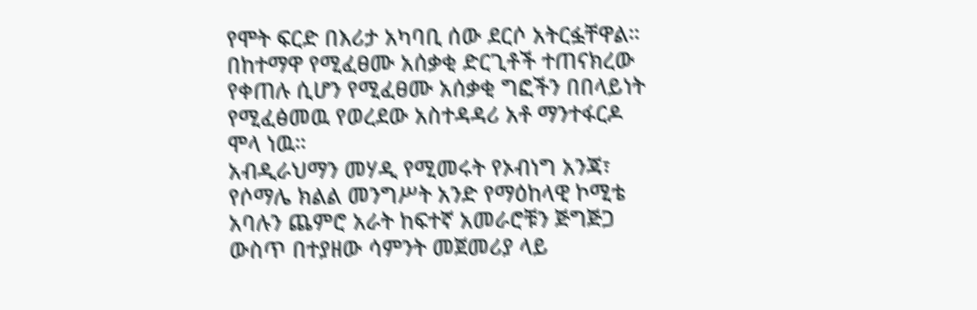የሞት ፍርድ በእሪታ አካባቢ ሰው ደርሶ አትርፏቸዋል።
በከተማዋ የሚፈፀሙ አሰቃቂ ድርጊቶች ተጠናክረው የቀጠሉ ሲሆን የሚፈፀሙ አሰቃቂ ግፎችን በበላይነት የሚፈፅመዉ የወረደው አስተዳዳሪ አቶ ማንተፋርዶ ሞላ ነዉ።
አብዲራህማን መሃዲ የሚመሩት የኦብነግ አንጃ፣ የሶማሌ ክልል መንግሥት አንድ የማዕከላዊ ኮሚቴ አባሉን ጨምሮ አራት ከፍተኛ አመራሮቹን ጅግጅጋ ውስጥ በተያዘው ሳምንት መጀመሪያ ላይ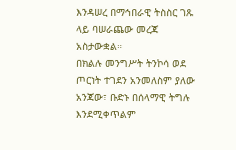እንዳሠረ በማኅበራዊ ትስስር ገጹ ላይ ባሠራጨው መረጃ አስታውቋል።
በክልሉ መንግሥት ትንኮሳ ወደ ጦርነት ተገደን አንመለስም ያለው አንጃው፣ ቡድኑ በሰላማዊ ትግሉ እንደሚቀጥልም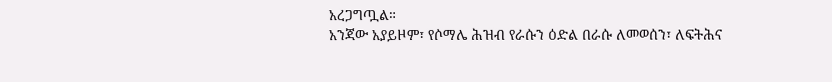አረጋግጧል።
አንጃው አያይዞም፣ የሶማሌ ሕዝብ የራሱን ዕድል በራሱ ለመወሰን፣ ለፍትሕና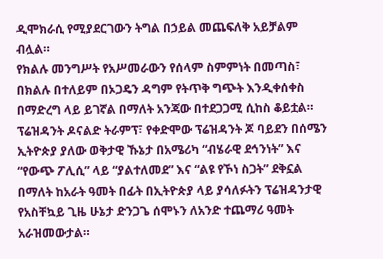ዲሞክራሲ የሚያደርገውን ትግል በኃይል መጨፍለቅ አይቻልም ብሏል።
የክልሉ መንግሥት የአሥመራውን የሰላም ስምምነት በመጣስ፣ በክልሉ በተለይም በኦጋዴን ዳግም የትጥቅ ግጭት እንዲቀሰቀስ በማድረግ ላይ ይገኛል በማለት አንጃው በተደጋጋሚ ሲከስ ቆይቷል።
ፕሬዝዳንት ዶናልድ ትራምፕ፣ የቀድሞው ፕሬዝዳንት ጆ ባይደን በሰሜን ኢትዮጵያ ያለው ወቅታዊ ኹኔታ በአሜሪካ “ብሄራዊ ደኅንነት” እና “የውጭ ፖሊሲ” ላይ “ያልተለመደ” እና “ልዩ የኾነ ስጋት” ደቅኗል በማለት ከአራት ዓመት በፊት በኢትዮጵያ ላይ ያሳለፉትን ፕሬዝዳንታዊ የአስቸኳይ ጊዜ ሁኔታ ድንጋጌ ሰሞኑን ለአንድ ተጨማሪ ዓመት አራዝመውታል።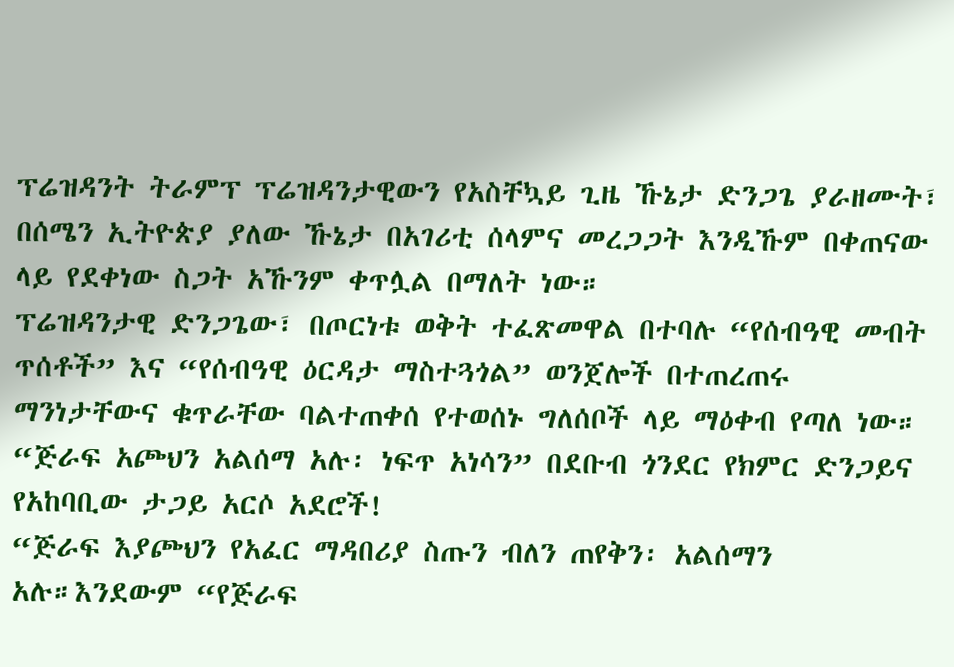ፕሬዝዳንት ትራምፕ ፕሬዝዳንታዊውን የአስቸኳይ ጊዜ ኹኔታ ድንጋጌ ያራዘሙት፣ በሰሜን ኢትዮጵያ ያለው ኹኔታ በአገሪቲ ሰላምና መረጋጋት እንዲኹም በቀጠናው ላይ የደቀነው ስጋት አኹንም ቀጥሏል በማለት ነው።
ፕሬዝዳንታዊ ድንጋጌው፣ በጦርነቱ ወቅት ተፈጽመዋል በተባሉ “የሰብዓዊ መብት ጥሰቶች” እና “የሰብዓዊ ዕርዳታ ማስተጓጎል” ወንጀሎች በተጠረጠሩ ማንነታቸውና ቁጥራቸው ባልተጠቀሰ የተወሰኑ ግለሰቦች ላይ ማዕቀብ የጣለ ነው።
“ጅራፍ አጮህን አልሰማ አሉ፡ ነፍጥ አነሳን” በደቡብ ጎንደር የክምር ድንጋይና የአከባቢው ታጋይ አርሶ አደሮች!
“ጅራፍ እያጮህን የአፈር ማዳበሪያ ስጡን ብለን ጠየቅን፡ አልሰማን አሉ።እንደውም “የጅራፍ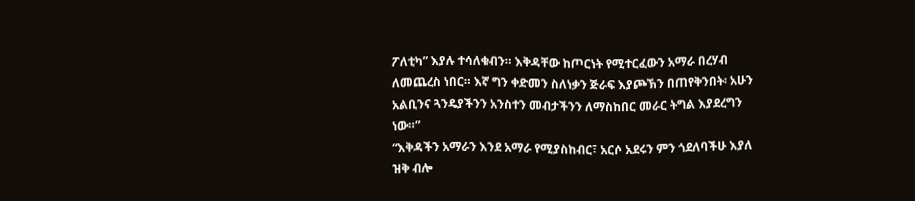ፖለቲካ” እያሉ ተሳለቁብን። እቅዳቸው ከጦርነት የሚተርፈውን አማራ በረሃብ ለመጨረስ ነበር። እኛ ግን ቀድመን ስለነቃን ጅራፍ እያጮኽን በጠየቅንበት፡ አሁን አልቢንና ጓንዴያችንን አንስተን መብታችንን ለማስከበር መራር ትግል እያደረግን ነው።”
“እቅዳችን አማራን እንደ አማራ የሚያስከብር፣ አርሶ አደሩን ምን ጎደለባችሁ እያለ ዝቅ ብሎ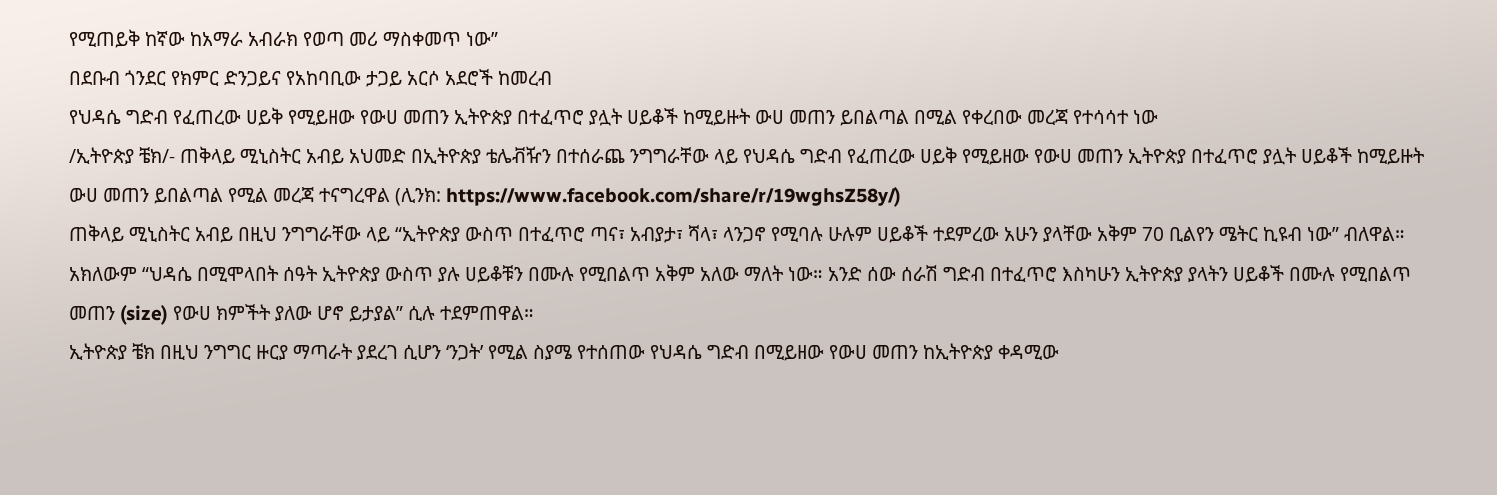የሚጠይቅ ከኛው ከአማራ አብራክ የወጣ መሪ ማስቀመጥ ነው”
በደቡብ ጎንደር የክምር ድንጋይና የአከባቢው ታጋይ አርሶ አደሮች ከመረብ
የህዳሴ ግድብ የፈጠረው ሀይቅ የሚይዘው የውሀ መጠን ኢትዮጵያ በተፈጥሮ ያሏት ሀይቆች ከሚይዙት ውሀ መጠን ይበልጣል በሚል የቀረበው መረጃ የተሳሳተ ነው
/ኢትዮጵያ ቼክ/- ጠቅላይ ሚኒስትር አብይ አህመድ በኢትዮጵያ ቴሌቭዥን በተሰራጨ ንግግራቸው ላይ የህዳሴ ግድብ የፈጠረው ሀይቅ የሚይዘው የውሀ መጠን ኢትዮጵያ በተፈጥሮ ያሏት ሀይቆች ከሚይዙት ውሀ መጠን ይበልጣል የሚል መረጃ ተናግረዋል (ሊንክ: https://www.facebook.com/share/r/19wghsZ58y/)
ጠቅላይ ሚኒስትር አብይ በዚህ ንግግራቸው ላይ “ኢትዮጵያ ውስጥ በተፈጥሮ ጣና፣ አብያታ፣ ሻላ፣ ላንጋኖ የሚባሉ ሁሉም ሀይቆች ተደምረው አሁን ያላቸው አቅም 70 ቢልየን ሜትር ኪዩብ ነው” ብለዋል።
አክለውም “ህዳሴ በሚሞላበት ሰዓት ኢትዮጵያ ውስጥ ያሉ ሀይቆቹን በሙሉ የሚበልጥ አቅም አለው ማለት ነው። አንድ ሰው ሰራሽ ግድብ በተፈጥሮ እስካሁን ኢትዮጵያ ያላትን ሀይቆች በሙሉ የሚበልጥ መጠን (size) የውሀ ክምችት ያለው ሆኖ ይታያል” ሲሉ ተደምጠዋል።
ኢትዮጵያ ቼክ በዚህ ንግግር ዙርያ ማጣራት ያደረገ ሲሆን ‘ንጋት’ የሚል ስያሜ የተሰጠው የህዳሴ ግድብ በሚይዘው የውሀ መጠን ከኢትዮጵያ ቀዳሚው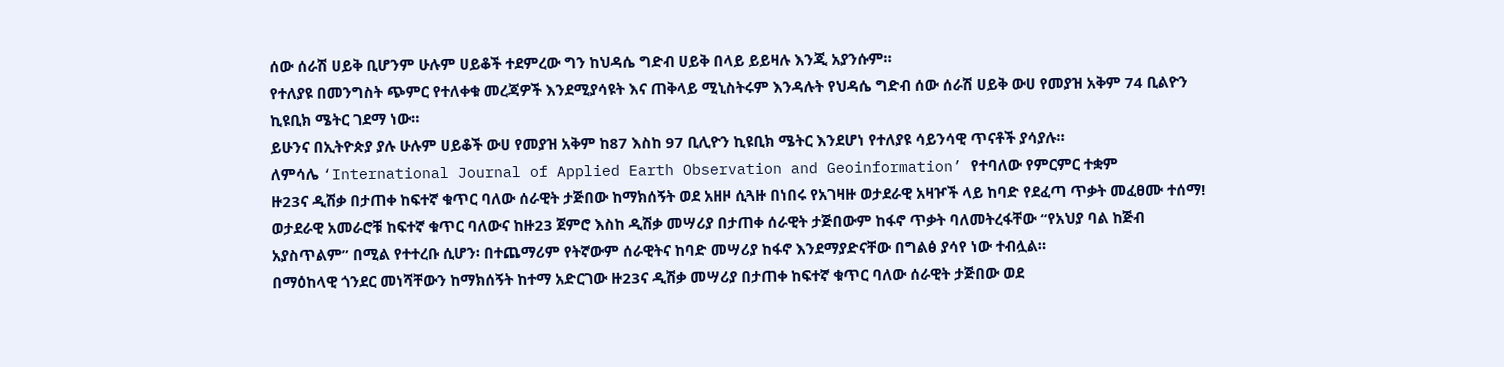ሰው ሰራሽ ሀይቅ ቢሆንም ሁሉም ሀይቆች ተደምረው ግን ከህዳሴ ግድብ ሀይቅ በላይ ይይዛሉ እንጂ አያንሱም።
የተለያዩ በመንግስት ጭምር የተለቀቁ መረጃዎች እንደሚያሳዩት እና ጠቅላይ ሚኒስትሩም እንዳሉት የህዳሴ ግድብ ሰው ሰራሽ ሀይቅ ውሀ የመያዝ አቅም 74 ቢልዮን ኪዩቢክ ሜትር ገደማ ነው።
ይሁንና በኢትዮጵያ ያሉ ሁሉም ሀይቆች ውሀ የመያዝ አቅም ከ87 እስከ 97 ቢሊዮን ኪዩቢክ ሜትር እንደሆነ የተለያዩ ሳይንሳዊ ጥናቶች ያሳያሉ።
ለምሳሌ ‘International Journal of Applied Earth Observation and Geoinformation’ የተባለው የምርምር ተቋም
ዙ23ና ዲሽቃ በታጠቀ ከፍተኛ ቁጥር ባለው ሰራዊት ታጅበው ከማክሰኝት ወደ አዘዞ ሲጓዙ በነበሩ የአገዛዙ ወታደራዊ አዛዦች ላይ ከባድ የደፈጣ ጥቃት መፈፀሙ ተሰማ!
ወታደራዊ አመራሮቹ ከፍተኛ ቁጥር ባለውና ከዙ23 ጀምሮ እስከ ዲሽቃ መሣሪያ በታጠቀ ሰራዊት ታጅበውም ከፋኖ ጥቃት ባለመትረፋቸው “የአህያ ባል ከጅብ አያስጥልም” በሚል የተተረቡ ሲሆን፡ በተጨማሪም የትኛውም ሰራዊትና ከባድ መሣሪያ ከፋኖ እንደማያድናቸው በግልፅ ያሳየ ነው ተብሏል።
በማዕከላዊ ጎንደር መነሻቸውን ከማክሰኝት ከተማ አድርገው ዙ23ና ዲሽቃ መሣሪያ በታጠቀ ከፍተኛ ቁጥር ባለው ሰራዊት ታጅበው ወደ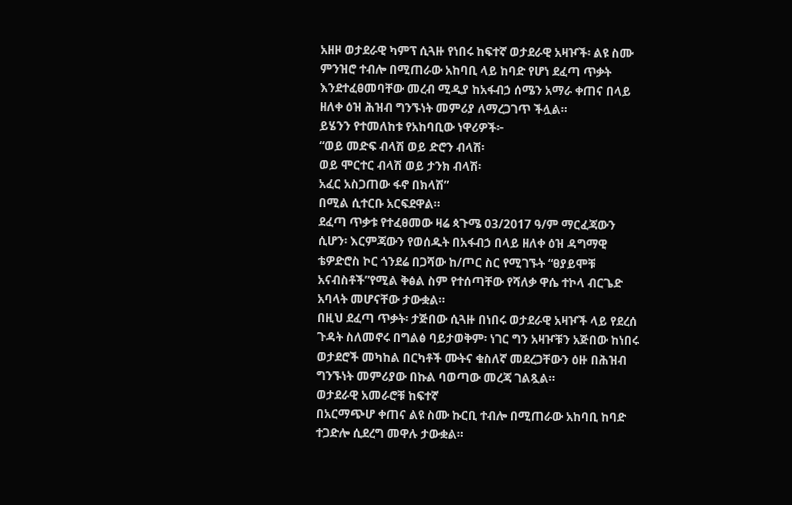አዘዞ ወታደራዊ ካምፕ ሲጓዙ የነበሩ ከፍተኛ ወታደራዊ አዛዦች፡ ልዩ ስሙ ምንዝሮ ተብሎ በሚጠራው አከባቢ ላይ ከባድ የሆነ ደፈጣ ጥቃት እንደተፈፀመባቸው መረብ ሚዲያ ከአፋብኃ ሰሜን አማራ ቀጠና በላይ ዘለቀ ዕዝ ሕዝብ ግንኙነት መምሪያ ለማረጋገጥ ችሏል።
ይሄንን የተመለከቱ የአከባቢው ነዋሪዎች፦
“ወይ መድፍ ብላሽ ወይ ድሮን ብላሽ፡
ወይ ሞርተር ብላሽ ወይ ታንክ ብላሽ፡
አፈር አስጋጠው ፋኖ በክላሽ”
በሚል ሲተርቡ አርፍደዋል።
ደፈጣ ጥቃቱ የተፈፀመው ዛሬ ጳጉሜ 03/2017 ዓ/ም ማርፈጃውን ሲሆን፡ እርምጃውን የወሰዱት በአፋብኃ በላይ ዘለቀ ዕዝ ዳግማዊ ቴዎድሮስ ኮር ጎንደሬ በጋሻው ከ/ጦር ስር የሚገኙት “ፀያይሞቹ አናብስቶች”የሚል ቅፅል ስም የተሰጣቸው የሻለቃ ዋሴ ተኮላ ብርጌድ አባላት መሆናቸው ታውቋል።
በዚህ ደፈጣ ጥቃት፡ ታጅበው ሲጓዙ በነበሩ ወታደራዊ አዛዦች ላይ የደረሰ ጉዳት ስለመኖሩ በግልፅ ባይታወቅም፡ ነገር ግን አዛዦቹን አጅበው ከነበሩ ወታደሮች መካከል በርካቶች ሙትና ቁስለኛ መደረጋቸውን ዕዙ በሕዝብ ግንኙነት መምሪያው በኩል ባወጣው መረጃ ገልጿል።
ወታደራዊ አመራሮቹ ከፍተኛ
በአርማጭሆ ቀጠና ልዩ ስሙ ኩርቢ ተብሎ በሚጠራው አከባቢ ከባድ ተጋድሎ ሲደረግ መዋሉ ታውቋል።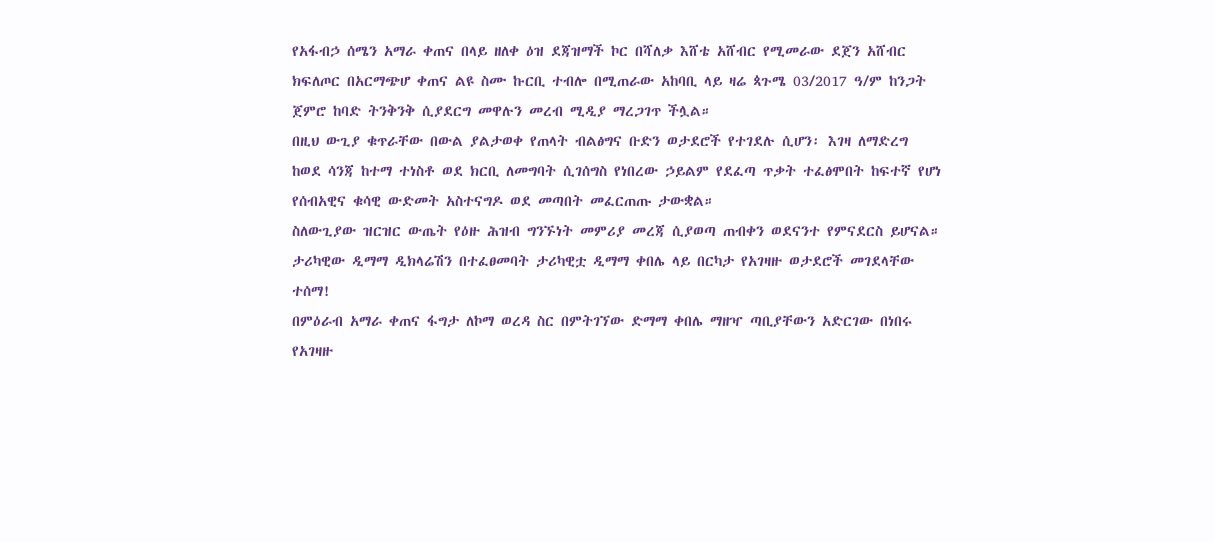የአፋብኃ ሰሜን አማራ ቀጠና በላይ ዘለቀ ዕዝ ደጃዝማች ኮር በሻለቃ እሸቴ አሸብር የሚመራው ደጀን አሸብር ክፍለጦር በአርማጭሆ ቀጠና ልዩ ስሙ ኩርቢ ተብሎ በሚጠራው አከባቢ ላይ ዛሬ ጳጉሜ 03/2017 ዓ/ም ከንጋት ጀምሮ ከባድ ትንቅንቅ ሲያደርግ መዋሉን መረብ ሚዲያ ማረጋገጥ ችሏል።
በዚህ ውጊያ ቁጥራቸው በውል ያልታወቀ የጠላት ብልፅግና ቡድን ወታደሮች የተገደሉ ሲሆን፡ እገዛ ለማድረግ ከወደ ሳንጃ ከተማ ተነስቶ ወደ ክርቢ ለመግባት ሲገሰግስ የነበረው ኃይልም የደፈጣ ጥቃት ተፈፅሞበት ከፍተኛ የሆነ የሰብአዊና ቁሳዊ ውድመት አስተናግዶ ወደ መጣበት መፈርጠጡ ታውቋል።
ስለውጊያው ዝርዝር ውጤት የዕዙ ሕዝብ ግንኙነት መምሪያ መረጃ ሲያወጣ ጠብቀን ወደናንተ የምናደርስ ይሆናል።
ታሪካዊው ዲማማ ዲክላሬሽን በተፈፀመባት ታሪካዊቷ ዲማማ ቀበሌ ላይ በርካታ የአገዛዙ ወታደሮች መገደላቸው ተሰማ!
በምዕራብ አማራ ቀጠና ፋግታ ለኮማ ወረዳ ስር በምትገኘው ድማማ ቀበሌ ማዘዣ ጣቢያቸውን አድርገው በነበሩ የአገዛዙ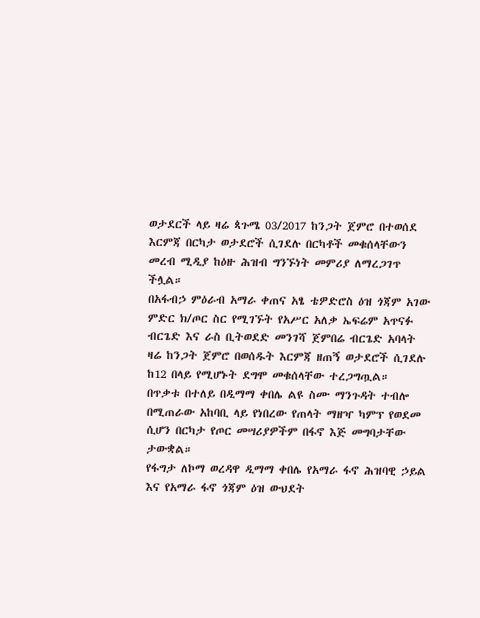ወታደርች ላይ ዛሬ ጳጉሜ 03/2017 ከንጋት ጀምሮ በተወሰደ እርምጃ በርካታ ወታደሮች ሲገደሉ በርካቶች መቁሰላቸውን መረብ ሚዲያ ከዕዙ ሕዝብ ግንኙነት መምሪያ ለማረጋገጥ ችሏል።
በአፋብኃ ምዕራብ አማራ ቀጠና አፄ ቴዎድሮስ ዕዝ ጎጃም አገው ምድር ክ/ጦር ስር የሚገኙት የአሥር አለቃ ኤፍሬም አጥናፉ ብርጌድ እና ራስ ቢትወደድ መንገሻ ጀምበሬ ብርጌድ አባላት ዛሬ ከንጋት ጀምሮ በወሰዱት እርምጃ ዘጠኝ ወታደሮች ሲገደሉ ከ12 በላይ የሚሆኑት ደግሞ መቁሰላቸው ተረጋግጧል።
በጥቃቱ በተለይ በዲማማ ቀበሌ ልዩ ስሙ ማንጉዳት ተብሎ በሚጠራው አከባቢ ላይ የነበረው የጠላት ማዘዣ ካምፕ የወደመ ሲሆን በርካታ የጦር መሣሪያዎችም በፋኖ እጅ መግባታቸው ታውቋል።
የፋግታ ለኮማ ወረዳዋ ዲማማ ቀበሌ የአማራ ፋኖ ሕዝባዊ ኃይል እና የአማራ ፋኖ ጎጃም ዕዝ ውህደት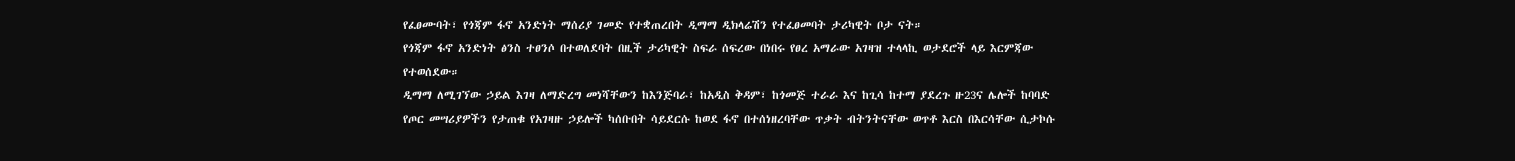የፈፀሙባት፣ የጎጃም ፋኖ አንድነት ማሰሪያ ገመድ የተቋጠረበት ዲማማ ዲክላሬሽን የተፈፀመባት ታሪካዊት ቦታ ናት።
የጎጃም ፋኖ አንድነት ፅንስ ተፀንሶ በተወለደባት በዚች ታሪካዊት ስፍራ ሰፍረው በነበሩ የፀረ አማራው አገዛዝ ተላላኪ ወታደሮች ላይ እርምጃው የተወሰደው።
ዲማማ ለሚገኘው ኃይል እገዛ ለማድረግ መነሻቸውን ከእንጅባራ፣ ከአዲስ ቅዳም፣ ከጎመጅ ተራራ እና ከጊሳ ከተማ ያደረጉ ዙ23ና ሌሎች ከባባድ የጦር መሣሪያዎችን የታጠቁ የአገዛዙ ኃይሎች ካሰቡበት ሳይደርሱ ከወደ ፋኖ በተሰነዘረባቸው ጥቃት ብትንትናቸው ወጥቶ እርስ በእርሳቸው ሲታኮሱ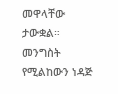መዋላቸው ታውቋል።
መንግስት የሚልከውን ነዳጅ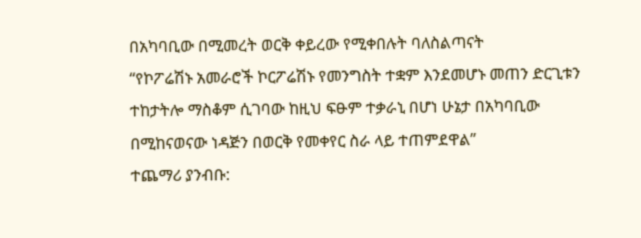በአካባቢው በሚመረት ወርቅ ቀይረው የሚቀበሉት ባለስልጣናት
“የኮፖሬሽኑ አመራሮች ኮርፖሬሽኑ የመንግስት ተቋም እንደመሆኑ መጠን ድርጊቱን ተከታትሎ ማስቆም ሲገባው ከዚህ ፍፁም ተቃራኒ በሆነ ሁኔታ በአካባቢው በሚከናወናው ነዳጅን በወርቅ የመቀየር ስራ ላይ ተጠምደዋል”
ተጨማሪ ያንብቡ: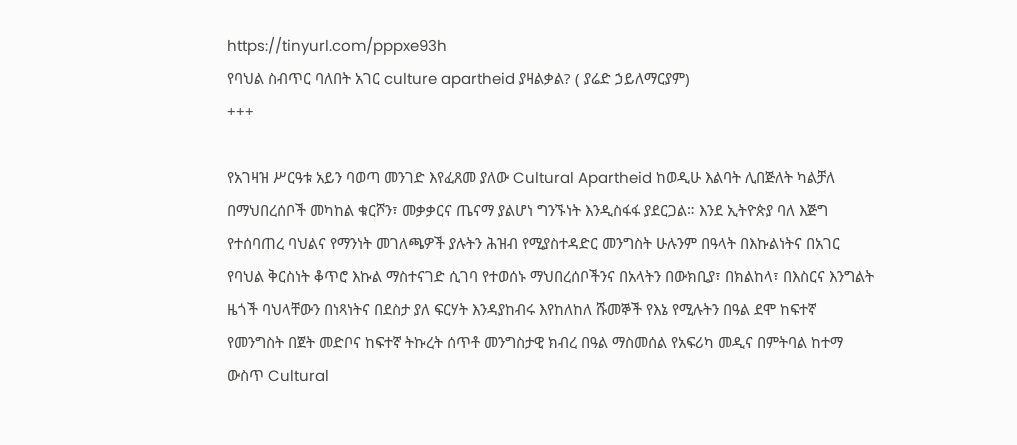https://tinyurl.com/pppxe93h
የባህል ስብጥር ባለበት አገር culture apartheid ያዛልቃል? ( ያሬድ ኃይለማርያም)
+++

የአገዛዝ ሥርዓቱ አይን ባወጣ መንገድ እየፈጸመ ያለው Cultural Apartheid ከወዲሁ እልባት ሊበጅለት ካልቻለ በማህበረሰቦች መካከል ቁርሾን፣ መቃቃርና ጤናማ ያልሆነ ግንኙነት እንዲስፋፋ ያደርጋል። እንደ ኢትዮጵያ ባለ እጅግ የተሰባጠረ ባህልና የማንነት መገለጫዎች ያሉትን ሕዝብ የሚያስተዳድር መንግስት ሁሉንም በዓላት በእኩልነትና በአገር የባህል ቅርስነት ቆጥሮ እኩል ማስተናገድ ሲገባ የተወሰኑ ማህበረሰቦችንና በአላትን በውክቢያ፣ በክልከላ፣ በእስርና እንግልት ዜጎች ባህላቸውን በነጻነትና በደስታ ያለ ፍርሃት እንዳያከብሩ እየከለከለ ሹመኞች የእኔ የሚሉትን በዓል ደሞ ከፍተኛ የመንግስት በጀት መድቦና ከፍተኛ ትኩረት ሰጥቶ መንግስታዊ ክብረ በዓል ማስመሰል የአፍሪካ መዲና በምትባል ከተማ ውስጥ Cultural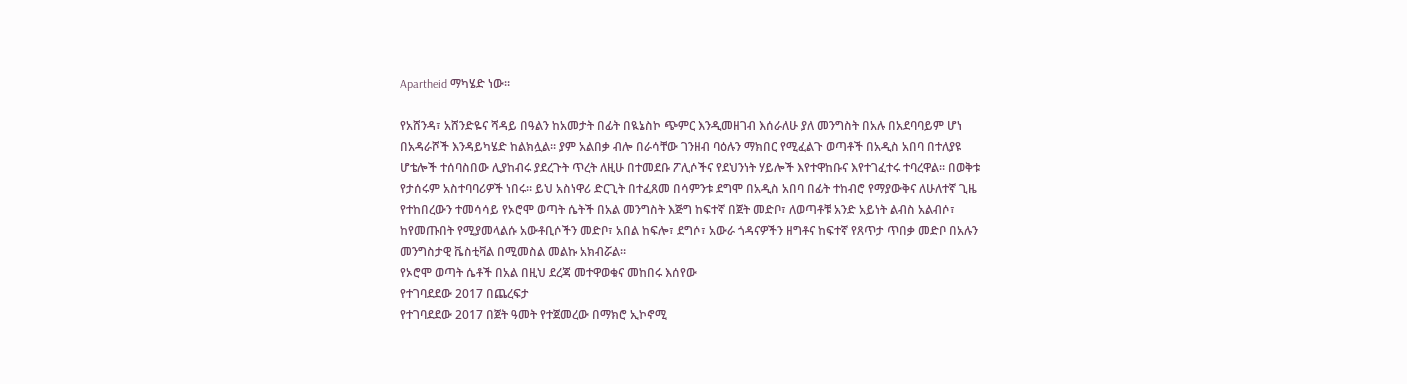Apartheid ማካሄድ ነው።

የአሸንዳ፣ አሸንድዬና ሻዳይ በዓልን ከአመታት በፊት በዪኔስኮ ጭምር እንዲመዘገብ እሰራለሁ ያለ መንግስት በአሉ በአደባባይም ሆነ በአዳራሾች እንዳይካሄድ ከልክሏል። ያም አልበቃ ብሎ በራሳቸው ገንዘብ ባዕሉን ማክበር የሚፈልጉ ወጣቶች በአዲስ አበባ በተለያዩ ሆቴሎች ተሰባስበው ሊያከብሩ ያደረጉት ጥረት ለዚሁ በተመደቡ ፖሊሶችና የደህንነት ሃይሎች እየተዋከቡና እየተገፈተሩ ተባረዋል። በወቅቱ የታሰሩም አስተባባሪዎች ነበሩ። ይህ አስነዋሪ ድርጊት በተፈጸመ በሳምንቱ ደግሞ በአዲስ አበባ በፊት ተከብሮ የማያውቅና ለሁለተኛ ጊዜ የተከበረውን ተመሳሳይ የኦሮሞ ወጣት ሴትች በአል መንግስት እጅግ ከፍተኛ በጀት መድቦ፣ ለወጣቶቹ አንድ አይነት ልብስ አልብሶ፣ ከየመጡበት የሚያመላልሱ አውቶቢሶችን መድቦ፣ አበል ከፍሎ፣ ደግሶ፣ አውራ ጎዳናዎችን ዘግቶና ከፍተኛ የጸጥታ ጥበቃ መድቦ በአሉን መንግስታዊ ቬስቲቫል በሚመስል መልኩ አክብሯል።
የኦሮሞ ወጣት ሴቶች በአል በዚህ ደረጃ መተዋወቁና መከበሩ እሰየው
የተገባደደው 2017 በጨረፍታ
የተገባደደው 2017 በጀት ዓመት የተጀመረው በማክሮ ኢኮኖሚ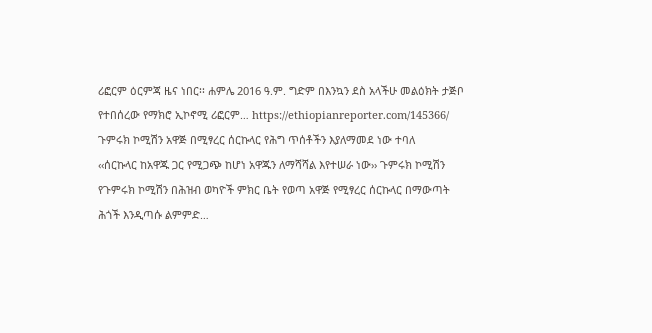ሪፎርም ዕርምጃ ዜና ነበር፡፡ ሐምሌ 2016 ዓ.ም. ግድም በእንኳን ደስ አላችሁ መልዕክት ታጅቦ የተበሰረው የማክሮ ኢኮኖሚ ሪፎርም… https://ethiopianreporter.com/145366/
ጉምሩክ ኮሚሽን አዋጅ በሚፃረር ሰርኩላር የሕግ ጥሰቶችን እያለማመደ ነው ተባለ
‹‹ሰርኩላር ከአዋጁ ጋር የሚጋጭ ከሆነ አዋጁን ለማሻሻል እየተሠራ ነው›› ጉምሩክ ኮሚሽን የጉምሩክ ኮሚሽን በሕዝብ ወካዮች ምክር ቤት የወጣ አዋጅ የሚፃረር ሰርኩላር በማውጣት ሕጎች እንዲጣሱ ልምምድ…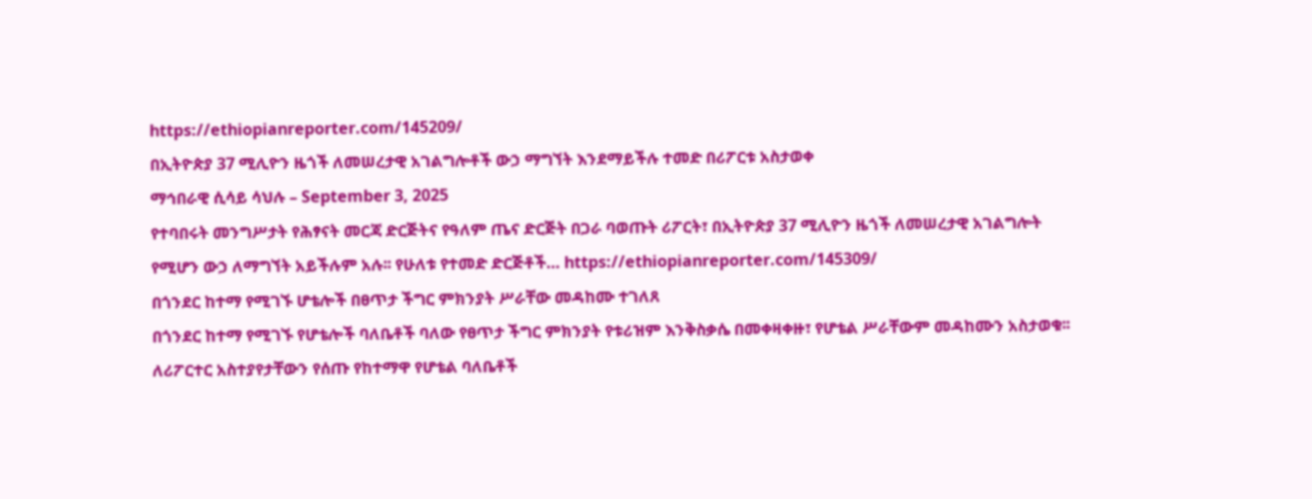https://ethiopianreporter.com/145209/
በኢትዮጵያ 37 ሚሊዮን ዜጎች ለመሠረታዊ አገልግሎቶች ውኃ ማግኘት እንደማይችሉ ተመድ በሪፖርቱ አስታወቀ
ማኅበራዊ ሲሳይ ሳህሉ – September 3, 2025
የተባበሩት መንግሥታት የሕፃናት መርጃ ድርጅትና የዓለም ጤና ድርጅት በጋራ ባወጡት ሪፖርት፣ በኢትዮጵያ 37 ሚሊዮን ዜጎች ለመሠረታዊ አገልግሎት የሚሆን ውኃ ለማግኘት አይችሉም አሉ፡፡ የሁለቱ የተመድ ድርጅቶች… https://ethiopianreporter.com/145309/
በጎንደር ከተማ የሚገኙ ሆቴሎች በፀጥታ ችግር ምክንያት ሥራቸው መዳከሙ ተገለጸ
በጎንደር ከተማ የሚገኙ የሆቴሎች ባለቤቶች ባለው የፀጥታ ችግር ምክንያት የቱሪዝም እንቅስቃሴ በመቀዛቀዙ፣ የሆቴል ሥራቸውም መዳከሙን አስታወቁ፡፡ ለሪፖርተር አስተያየታቸውን የሰጡ የከተማዋ የሆቴል ባለቤቶች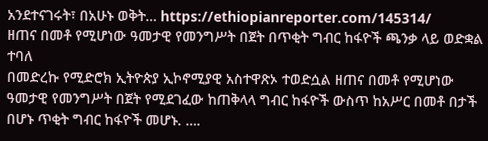አንደተናገሩት፣ በአሁኑ ወቅት… https://ethiopianreporter.com/145314/
ዘጠና በመቶ የሚሆነው ዓመታዊ የመንግሥት በጀት በጥቂት ግብር ከፋዮች ጫንቃ ላይ ወድቋል ተባለ
በመድረኩ የሚድሮክ ኢትዮጵያ ኢኮኖሚያዊ አስተዋጽኦ ተወድሷል ዘጠና በመቶ የሚሆነው ዓመታዊ የመንግሥት በጀት የሚደገፈው ከጠቅላላ ግብር ከፋዮች ውስጥ ከአሥር በመቶ በታች በሆኑ ጥቂት ግብር ከፋዮች መሆኑ. ….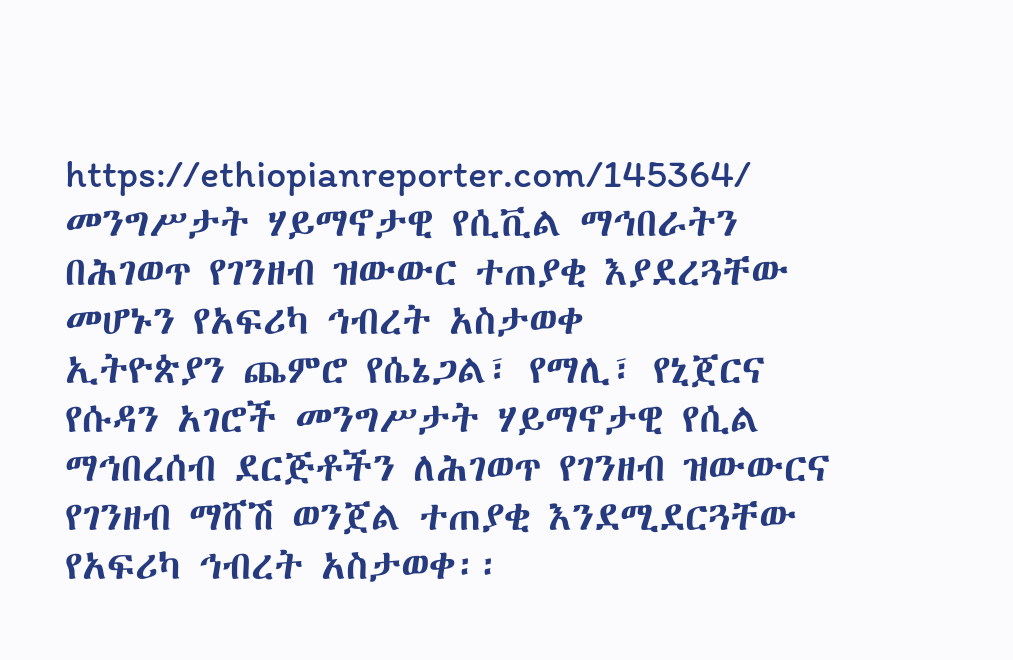https://ethiopianreporter.com/145364/
መንግሥታት ሃይማኖታዊ የሲቪል ማኅበራትን በሕገወጥ የገንዘብ ዝውውር ተጠያቂ እያደረጓቸው መሆኑን የአፍሪካ ኅብረት አስታወቀ
ኢትዮጵያን ጨምሮ የሴኔጋል፣ የማሊ፣ የኒጀርና የሱዳን አገሮች መንግሥታት ሃይማኖታዊ የሲል ማኅበረሰብ ደርጅቶችን ለሕገወጥ የገንዘብ ዝውውርና የገንዘብ ማሸሽ ወንጀል ተጠያቂ እንደሚደርጓቸው የአፍሪካ ኅብረት አስታወቀ፡፡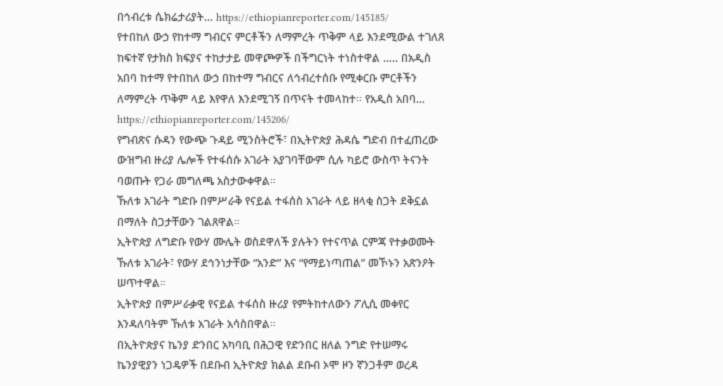በኅብረቱ ሴክሬታሪያት… https://ethiopianreporter.com/145185/
የተበከለ ውኃ የከተማ ግብርና ምርቶችን ለማምረት ጥቅም ላይ እንደሚውል ተገለጸ
ከፍተኛ የታክስ ክፍያና ተከታታይ መዋጮዎች በችግርነት ተነስተዋል ….. በአዲስ አበባ ከተማ የተበከለ ውኃ በከተማ ግብርና ለኅብረተሰቡ የሚቀርቡ ምርቶችን ለማምረት ጥቅም ላይ እየዋለ እንደሚገኝ በጥናት ተመላከተ፡፡ የአዲስ አበባ… https://ethiopianreporter.com/145206/
የግብጽና ሱዳን የውጭ ጉዳይ ሚንስትሮች፣ በኢትዮጵያ ሕዳሴ ግድብ በተፈጠረው ውዝግብ ዙሪያ ሌሎች የተፋሰሱ አገራት አያገባቸውም ሲሉ ካይሮ ውስጥ ትናንት ባወጡት የጋራ መግለጫ አስታውቀዋል።
ኹለቱ አገራት ግድቡ በምሥራቅ የናይል ተፋሰስ አገራት ላይ ዘላቂ ስጋት ደቅኗል በማለት ስጋታቸውን ገልጸዋል።
ኢትዮጵያ ለግድቡ የውሃ ሙሌት ወስደዋለች ያሉትን የተናጥል ርምጃ የተቃወሙት ኹለቱ አገራት፣ የውሃ ደኅንነታቸው “አንድ” እና “የማይነጣጠል” መኾኑን አጽንዖት ሠጥተዋል።
ኢትዮጵያ በምሥራቃዊ የናይል ተፋሰስ ዙሪያ የምትከተለውን ፖሊሲ መቀየር እንዳለባትም ኹለቱ አገራት አሳስበዋል።
በኢትዮጵያና ኬንያ ድንበር አካባቢ በሕጋዊ የድንበር ዘለል ንግድ የተሠማሩ ኬንያዊያን ነጋዴዎች በደቡብ ኢትዮጵያ ክልል ደቡብ ኦሞ ዞን ኛንጋቶም ወረዳ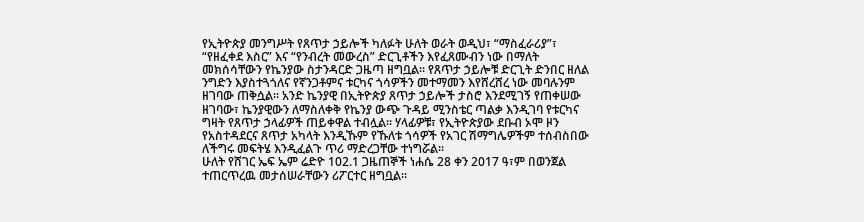የኢትዮጵያ መንግሥት የጸጥታ ኃይሎች ካለፉት ሁለት ወራት ወዲህ፣ “ማስፈራሪያ”፣ “የዘፈቀደ እስር” እና “የንብረት መውረስ” ድርጊቶችን እየፈጸሙብን ነው በማለት መክሰሳቸውን የኬንያው ስታንዳርድ ጋዜጣ ዘግቧል። የጸጥታ ኃይሎቹ ድርጊት ድንበር ዘለል ንግድን እያስተጓጎለና የኛንጋቶምና ቱርካና ጎሳዎችን መተማመን እየሸረሸረ ነው መባሉንም ዘገባው ጠቅሷል። አንድ ኬንያዊ በኢትዮጵያ ጸጥታ ኃይሎች ታስሮ እንደሚገኝ የጠቀሠው ዘገባው፣ ኬንያዊውን ለማስለቀቅ የኬንያ ውጭ ጉዳይ ሚንስቴር ጣልቃ እንዲገባ የቱርካና ግዛት የጸጥታ ኃላፊዎች ጠይቀዋል ተብሏል። ሃላፊዎቹ፣ የኢትዮጵያው ደቡብ ኦሞ ዞን የአስተዳደርና ጸጥታ አካላት እንዲኹም የኹለቱ ጎሳዎች የአገር ሽማግሌዎችም ተሰብስበው ለችግሩ መፍትሄ እንዲፈልጉ ጥሪ ማድረጋቸው ተነግሯል።
ሁለት የሸገር ኤፍ ኤም ሬድዮ 102.1 ጋዜጠኞች ነሐሴ 28 ቀን 2017 ዓ፣ም በወንጀል ተጠርጥረዉ መታሰሠራቸውን ሪፖርተር ዘግቧል።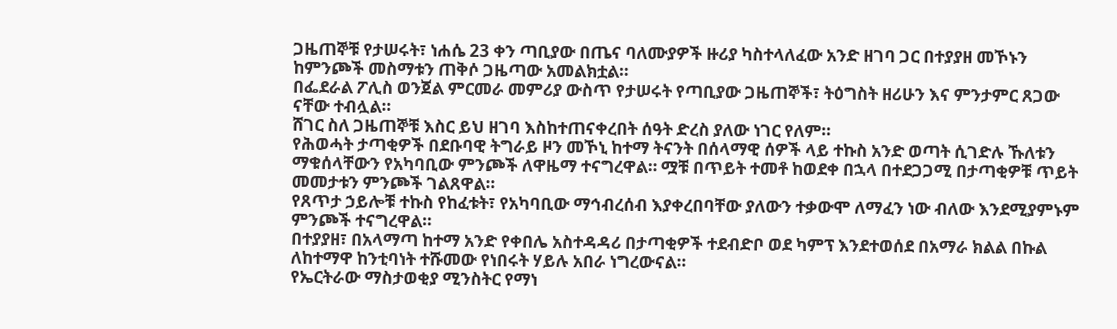ጋዜጠኞቹ የታሠሩት፣ ነሐሴ 23 ቀን ጣቢያው በጤና ባለሙያዎች ዙሪያ ካስተላለፈው አንድ ዘገባ ጋር በተያያዘ መኾኑን ከምንጮች መስማቱን ጠቅሶ ጋዜጣው አመልክቷል።
በፌደራል ፖሊስ ወንጀል ምርመራ መምሪያ ውስጥ የታሠሩት የጣቢያው ጋዜጠኞች፣ ትዕግስት ዘሪሁን እና ምንታምር ጸጋው ናቸው ተብሏል።
ሸገር ስለ ጋዜጠኞቹ እስር ይህ ዘገባ እስከተጠናቀረበት ሰዓት ድረስ ያለው ነገር የለም።
የሕወሓት ታጣቂዎች በደቡባዊ ትግራይ ዞን መኾኒ ከተማ ትናንት በሰላማዊ ሰዎች ላይ ተኩስ አንድ ወጣት ሲገድሉ ኹለቱን ማቁሰላቸውን የአካባቢው ምንጮች ለዋዜማ ተናግረዋል። ሟቹ በጥይት ተመቶ ከወደቀ በኋላ በተደጋጋሚ በታጣቂዎቹ ጥይት መመታቱን ምንጮች ገልጸዋል።
የጸጥታ ኃይሎቹ ተኩስ የከፈቱት፣ የአካባቢው ማኅብረሰብ እያቀረበባቸው ያለውን ተቃውሞ ለማፈን ነው ብለው እንደሚያምኑም ምንጮች ተናግረዋል።
በተያያዘ፣ በአላማጣ ከተማ አንድ የቀበሌ አስተዳዳሪ በታጣቂዎች ተደብድቦ ወደ ካምፕ እንደተወሰደ በአማራ ክልል በኩል ለከተማዋ ከንቲባነት ተሹመው የነበሩት ሃይሉ አበራ ነግረውናል።
የኤርትራው ማስታወቂያ ሚንስትር የማነ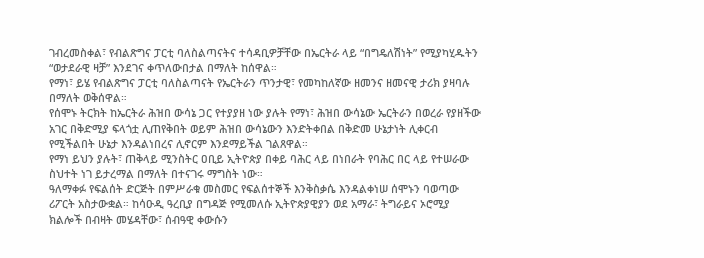ገብረመስቀል፣ የብልጽግና ፓርቲ ባለስልጣናትና ተሳዳቢዎቻቸው በኤርትራ ላይ “በግዴለሽነት” የሚያካሂዱትን “ወታደራዊ ዛቻ” እንደገና ቀጥለውበታል በማለት ከሰዋል።
የማነ፣ ይሄ የብልጽግና ፓርቲ ባለስልጣናት የኤርትራን ጥንታዊ፣ የመካከለኛው ዘመንና ዘመናዊ ታሪክ ያዛባሉ በማለት ወቅሰዋል።
የሰሞኑ ትርክት ከኤርትራ ሕዝበ ውሳኔ ጋር የተያያዘ ነው ያሉት የማነ፣ ሕዝበ ውሳኔው ኤርትራን በወረራ የያዘችው አገር በቅድሚያ ፍላጎቷ ሊጠየቅበት ወይም ሕዝበ ውሳኔውን እንድትቀበል በቅድመ ሁኔታነት ሊቀርብ የሚችልበት ሁኔታ እንዳልነበረና ሊኖርም እንደማይችል ገልጸዋል።
የማነ ይህን ያሉት፣ ጠቅላይ ሚንስትር ዐቢይ ኢትዮጵያ በቀይ ባሕር ላይ በነበራት የባሕር በር ላይ የተሠራው ስህተት ነገ ይታረማል በማለት በተናገሩ ማግስት ነው።
ዓለማቀፉ የፍልሰት ድርጅት በምሥራቁ መስመር የፍልሰተኞች እንቅስቃሴ እንዳልቀነሠ ሰሞኑን ባወጣው ሪፖርት አስታውቋል። ከሳዑዲ ዓረቢያ በግዳጅ የሚመለሱ ኢትዮጵያዊያን ወደ አማራ፣ ትግራይና ኦሮሚያ ክልሎች በብዛት መሄዳቸው፣ ሰብዓዊ ቀውሱን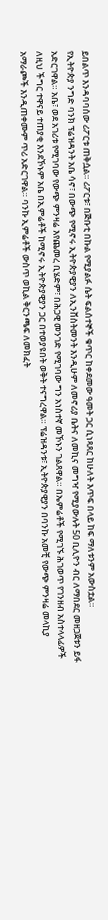ይበልጥ እንዳባባሰው ሪፖርቱ ጠቅሷል። ሪፖርቱ፣ በጅቡቲ በኩል የሚያልፉ ሴት ፍልሰተኞች ቁጥር ከቀደመው ዓመት ጋር ሲነጻጸር ከሁለት እጥፍ በላይ ከፍ ማለቱንም አውስቷል።
የኢትዮጵያ ንግድ ባንክ ፕሬዝዳንት አቤ ሳኖ፣ በውጭ የሚኖሩ ኢትዮጵያዊያን ለኢንቨስትመንት እንዲሁም ለመኖሪያ ቤትና ለመኪና መግዣ የሚያውሉት 50 ቢሊዮን ብር ለማበደር መዘጋጀቱን ይፋ አድርገዋል። አቤ፣ ወደ አገሪቱ የሚገባው የውጭ ምንዛሬ እየጨመረ ቢሄድም፣ በሕጋዊ መንገድ የሚገባው ግን አነስተኛ መኾኑን ገልጸዋል። በኤምሬቶች የሚገኙ ሕገወጥ የገንዘብ አስተላላፊዎች ለዚህ ችግር ተዋናይ ተጠያቂ እንደኾኑም አቤ በኢምሬቶች ከሚኖሩ ኢትዮጵያዊያን ጋር በተወያዩበት ወቅት ተናግረዋል። ፕሬዝዳንቱ፣ ኢትዮጵያዊያን በባንኩ አመቺ የውጭ ምንዛሬ መላኪያ አማራጮች እንዲጠቀሙም ጥሪ አድርገዋል። ባንኩ ኢምሬቶች ውስጥ ወኪል ቅርንጫፍ ለመክፈት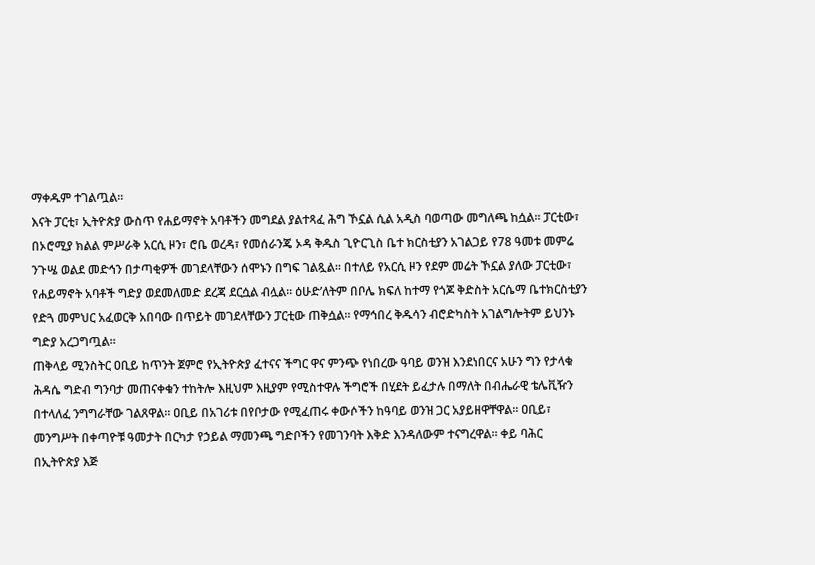ማቀዱም ተገልጧል።
እናት ፓርቲ፣ ኢትዮጵያ ውስጥ የሐይማኖት አባቶችን መግደል ያልተጻፈ ሕግ ኾኗል ሲል አዲስ ባወጣው መግለጫ ከሷል። ፓርቲው፣ በኦሮሚያ ክልል ምሥራቅ አርሲ ዞን፣ ሮቤ ወረዳ፣ የመሰራንጄ ኦዳ ቅዱስ ጊዮርጊስ ቤተ ክርስቲያን አገልጋይ የ78 ዓመቱ መምሬ ንጉሤ ወልደ መድኅን በታጣቂዎች መገደላቸውን ሰሞኑን በግፍ ገልጿል። በተለይ የአርሲ ዞን የደም መሬት ኾኗል ያለው ፓርቲው፣ የሐይማኖት አባቶች ግድያ ወደመለመድ ደረጃ ደርሷል ብሏል። ዕሁድ’ለትም በቦሌ ክፍለ ከተማ የጎጆ ቅድስት አርሴማ ቤተክርስቲያን የድጓ መምህር አፈወርቅ አበባው በጥይት መገደላቸውን ፓርቲው ጠቅሷል። የማኅበረ ቅዱሳን ብሮድካስት አገልግሎትም ይህንኑ ግድያ አረጋግጧል።
ጠቅላይ ሚንስትር ዐቢይ ከጥንት ጀምሮ የኢትዮጵያ ፈተናና ችግር ዋና ምንጭ የነበረው ዓባይ ወንዝ እንደነበርና አሁን ግን የታላቁ ሕዳሴ ግድብ ግንባታ መጠናቀቁን ተከትሎ እዚህም እዚያም የሚስተዋሉ ችግሮች በሂደት ይፈታሉ በማለት በብሔራዊ ቴሌቪዥን በተላለፈ ንግግራቸው ገልጸዋል። ዐቢይ በአገሪቱ በየቦታው የሚፈጠሩ ቀውሶችን ከዓባይ ወንዝ ጋር አያይዘዋቸዋል። ዐቢይ፣ መንግሥት በቀጣዮቹ ዓመታት በርካታ የኃይል ማመንጫ ግድቦችን የመገንባት እቅድ እንዳለውም ተናግረዋል። ቀይ ባሕር በኢትዮጵያ እጅ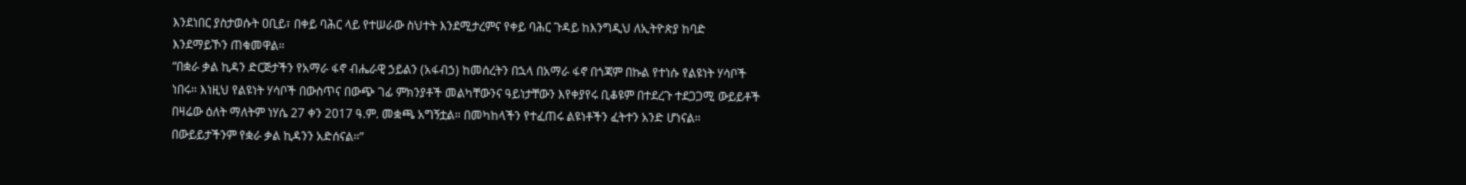እንደነበር ያስታወሱት ዐቢይ፣ በቀይ ባሕር ላይ የተሠራው ስህተት እንደሚታረምና የቀይ ባሕር ጉዳይ ከእንግዲህ ለኢትዮጵያ ከባድ እንደማይኾን ጠቁመዋል።
“በቋራ ቃል ኪዳን ድርጅታችን የአማራ ፋኖ ብሔራዊ ኃይልን (አፋብኃ) ከመሰረትን በኋላ በአማራ ፋኖ በጎጃም በኩል የተነሱ የልዩነት ሃሳቦች ነበሩ። እነዚህ የልዩነት ሃሳቦች በውስጥና በውጭ ገፊ ምክንያቶች መልካቸውንና ዓይነታቸውን እየቀያየሩ ቢቆዩም በተደረጉ ተደጋጋሚ ውይይቶች በዛሬው ዕለት ማለትም ነሃሴ 27 ቀን 2017 ዓ.ም. መቋጫ አግኝቷል። በመካከላችን የተፈጠሩ ልዩነቶችን ፈትተን አንድ ሆነናል። በውይይታችንም የቋራ ቃል ኪዳንን አድሰናል።”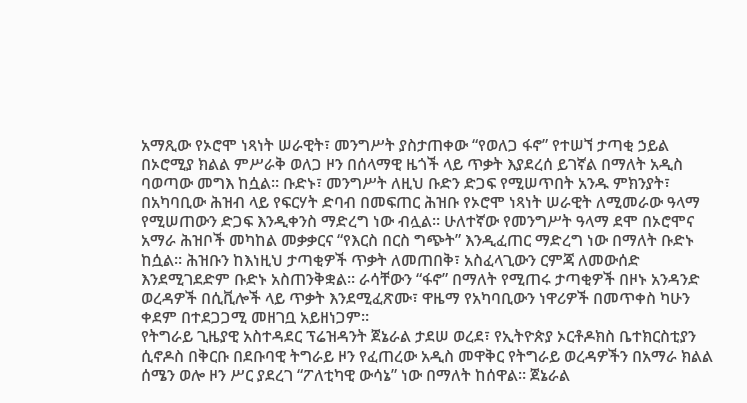አማጺው የኦሮሞ ነጻነት ሠራዊት፣ መንግሥት ያስታጠቀው “የወለጋ ፋኖ” የተሠኘ ታጣቂ ኃይል በኦሮሚያ ክልል ምሥራቅ ወለጋ ዞን በሰላማዊ ዜጎች ላይ ጥቃት እያደረሰ ይገኛል በማለት አዲስ ባወጣው መግእ ከሷል። ቡድኑ፣ መንግሥት ለዚህ ቡድን ድጋፍ የሚሠጥበት አንዱ ምክንያት፣ በአካባቢው ሕዝብ ላይ የፍርሃት ድባብ በመፍጠር ሕዝቡ የኦሮሞ ነጻነት ሠራዊት ለሚመራው ዓላማ የሚሠጠውን ድጋፍ እንዲቀንስ ማድረግ ነው ብሏል። ሁለተኛው የመንግሥት ዓላማ ደሞ በኦሮሞና አማራ ሕዝቦች መካከል መቃቃርና “የእርስ በርስ ግጭት” እንዲፈጠር ማድረግ ነው በማለት ቡድኑ ከሷል። ሕዝቡን ከእነዚህ ታጣቂዎች ጥቃት ለመጠበቅ፣ አስፈላጊውን ርምጃ ለመውሰድ እንደሚገደድም ቡድኑ አስጠንቅቋል። ራሳቸውን “ፋኖ” በማለት የሚጠሩ ታጣቂዎች በዞኑ አንዳንድ ወረዳዎች በሲቪሎች ላይ ጥቃት እንደሚፈጽሙ፣ ዋዜማ የአካባቢውን ነዋሪዎች በመጥቀስ ካሁን ቀደም በተደጋጋሚ መዘገቧ አይዘነጋም።
የትግራይ ጊዜያዊ አስተዳደር ፕሬዝዳንት ጀኔራል ታደሠ ወረደ፣ የኢትዮጵያ ኦርቶዶክስ ቤተክርስቲያን ሲኖዶስ በቅርቡ በደቡባዊ ትግራይ ዞን የፈጠረው አዲስ መዋቅር የትግራይ ወረዳዎችን በአማራ ክልል ሰሜን ወሎ ዞን ሥር ያደረገ “ፖለቲካዊ ውሳኔ” ነው በማለት ከሰዋል። ጀኔራል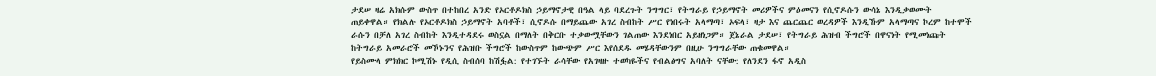ታደሠ ዛሬ አክሱም ውስጥ በተከበረ አንድ የኦርቶዶክስ ኃይማኖታዊ በዓል ላይ ባደረጉት ንግግር፣ የትግራይ የኃይማኖት መሪዎችና ምዕመናን የሲኖዶሱን ውሳኔ እንዲቃወሙት ጠይቀዋል። የክልሉ የኦርቶዶክስ ኃይማኖት አባቶች፣ ሲኖዶሱ በማይጨው አገረ ስብከት ሥር የነበሩት አላማጣ፣ ኦፍላ፣ ዛታ እና ጨርጨር ወረዳዎች እንዲኹም አላማጣና ኮረም ከተሞች ራሱን በቻለ አገረ ስብከት እንዲተዳደሩ ወስኗል በማለት በቅርቡ ተቃውሟቸውን ገልጠው እንደነበር አይዘነጋም። ጀኔራል ታደሠ፣ የትግራይ ሕዝብ ችግሮች በዋናነት የሚመነጩት ከትግራይ አመራሮች መኾኑንና የሕዝቡ ችግሮች ከውስጥም ከውጭም ሥር እየሰደዱ መሄዳቸውንም በዚሁ ንግግራቸው ጠቁመዋል።
የይስሙላ ምክክር ኮሚሽኑ የዲሲ ስብሰባ ከሽፏል: የተገኙት ራሳቸው የአገዛዙ ተወካዬችና የብልፅግና አባለት ናቸው: የለንደን ፋኖ አዲስ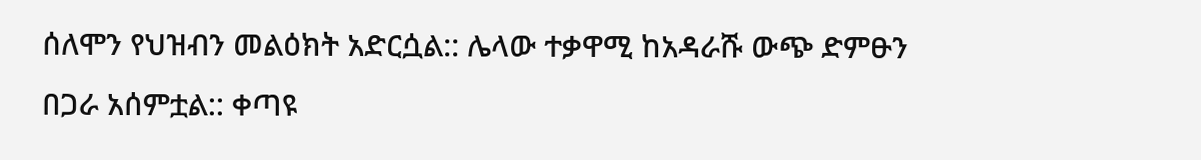ሰለሞን የህዝብን መልዕክት አድርሷል:: ሌላው ተቃዋሚ ከአዳራሹ ውጭ ድምፁን በጋራ አሰምቷል:: ቀጣዩ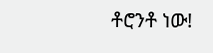ቶሮንቶ ነው!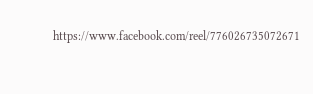https://www.facebook.com/reel/776026735072671